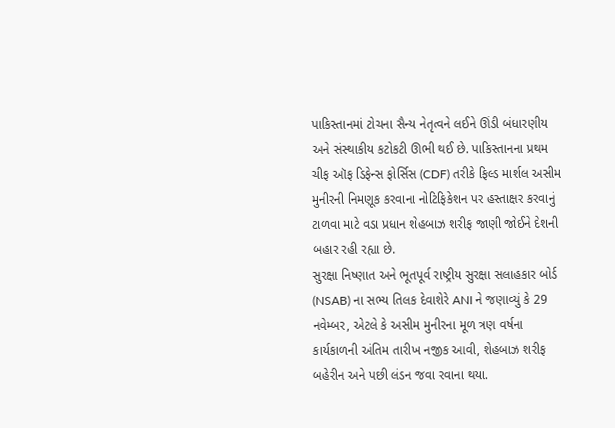પાકિસ્તાનમાં ટોચના સૈન્ય નેતૃત્વને લઈને ઊંડી બંધારણીય અને સંસ્થાકીય કટોકટી ઊભી થઈ છે. પાકિસ્તાનના પ્રથમ ચીફ ઑફ ડિફેન્સ ફોર્સિસ (CDF) તરીકે ફિલ્ડ માર્શલ અસીમ મુનીરની નિમણૂક કરવાના નોટિફિકેશન પર હસ્તાક્ષર કરવાનું ટાળવા માટે વડા પ્રધાન શેહબાઝ શરીફ જાણી જોઈને દેશની બહાર રહી રહ્યા છે.
સુરક્ષા નિષ્ણાત અને ભૂતપૂર્વ રાષ્ટ્રીય સુરક્ષા સલાહકાર બોર્ડ (NSAB) ના સભ્ય તિલક દેવાશેરે ANI ને જણાવ્યું કે 29 નવેમ્બર, એટલે કે અસીમ મુનીરના મૂળ ત્રણ વર્ષના કાર્યકાળની અંતિમ તારીખ નજીક આવી, શેહબાઝ શરીફ બહેરીન અને પછી લંડન જવા રવાના થયા.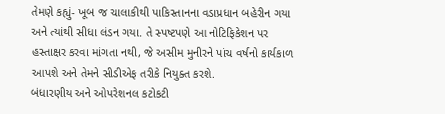તેમણે કહ્યું- ખૂબ જ ચાલાકીથી પાકિસ્તાનના વડાપ્રધાન બહેરીન ગયા અને ત્યાંથી સીધા લંડન ગયા. તે સ્પષ્ટપણે આ નોટિફિકેશન પર હસ્તાક્ષર કરવા માંગતા નથી, જે અસીમ મુનીરને પાંચ વર્ષનો કાર્યકાળ આપશે અને તેમને સીડીએફ તરીકે નિયુક્ત કરશે.
બંધારણીય અને ઓપરેશનલ કટોકટી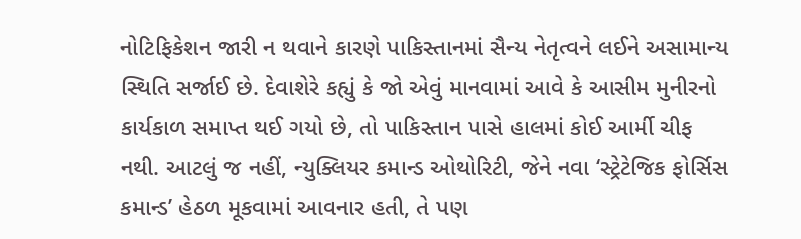નોટિફિકેશન જારી ન થવાને કારણે પાકિસ્તાનમાં સૈન્ય નેતૃત્વને લઈને અસામાન્ય સ્થિતિ સર્જાઈ છે. દેવાશેરે કહ્યું કે જો એવું માનવામાં આવે કે આસીમ મુનીરનો કાર્યકાળ સમાપ્ત થઈ ગયો છે, તો પાકિસ્તાન પાસે હાલમાં કોઈ આર્મી ચીફ નથી. આટલું જ નહીં, ન્યુક્લિયર કમાન્ડ ઓથોરિટી, જેને નવા ‘સ્ટ્રેટેજિક ફોર્સિસ કમાન્ડ’ હેઠળ મૂકવામાં આવનાર હતી, તે પણ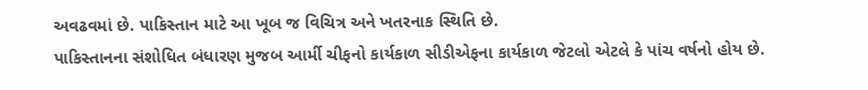અવઢવમાં છે. પાકિસ્તાન માટે આ ખૂબ જ વિચિત્ર અને ખતરનાક સ્થિતિ છે.
પાકિસ્તાનના સંશોધિત બંધારણ મુજબ આર્મી ચીફનો કાર્યકાળ સીડીએફના કાર્યકાળ જેટલો એટલે કે પાંચ વર્ષનો હોય છે.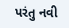પરંતુ નવી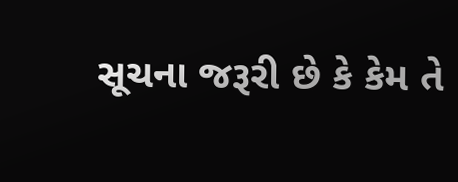સૂચના જરૂરી છે કે કેમ તે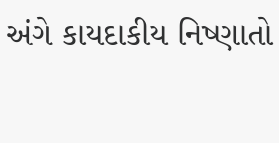અંગે કાયદાકીય નિષ્ણાતો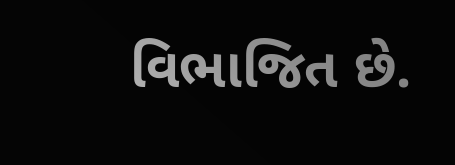વિભાજિત છે.